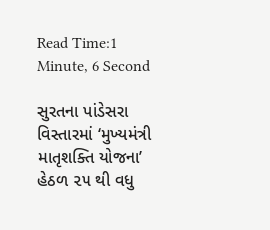Read Time:1 Minute, 6 Second

સુરતના પાંડેસરા વિસ્તારમાં ‘મુખ્યમંત્રી માતૃશક્તિ યોજના’ હેઠળ ૨૫ થી વધુ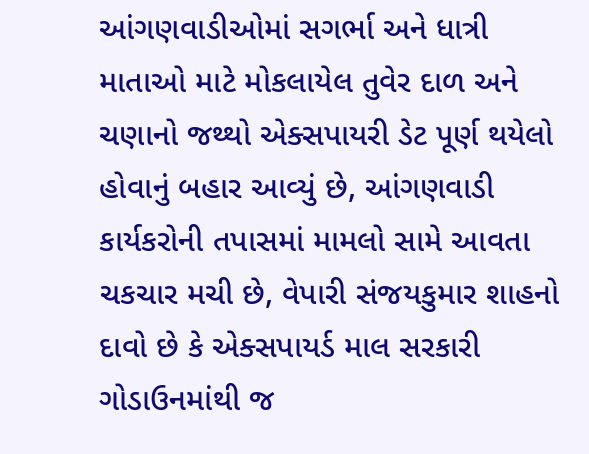આંગણવાડીઓમાં સગર્ભા અને ધાત્રી માતાઓ માટે મોકલાયેલ તુવેર દાળ અને ચણાનો જથ્થો એક્સપાયરી ડેટ પૂર્ણ થયેલો હોવાનું બહાર આવ્યું છે, આંગણવાડી કાર્યકરોની તપાસમાં મામલો સામે આવતા ચકચાર મચી છે, વેપારી સંજયકુમાર શાહનો દાવો છે કે એક્સપાયર્ડ માલ સરકારી ગોડાઉનમાંથી જ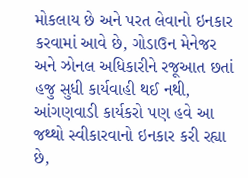મોકલાય છે અને પરત લેવાનો ઇનકાર કરવામાં આવે છે, ગોડાઉન મેનેજર અને ઝોનલ અધિકારીને રજૂઆત છતાં હજુ સુધી કાર્યવાહી થઈ નથી, આંગણવાડી કાર્યકરો પણ હવે આ જથ્થો સ્વીકારવાનો ઇનકાર કરી રહ્યા છે,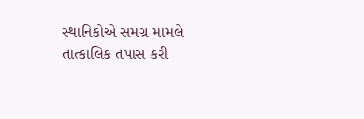સ્થાનિકોએ સમગ્ર મામલે તાત્કાલિક તપાસ કરી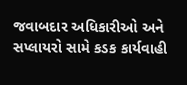જવાબદાર અધિકારીઓ અને સપ્લાયરો સામે કડક કાર્યવાહી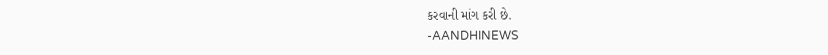કરવાની માંગ કરી છે.
-AANDHINEWS